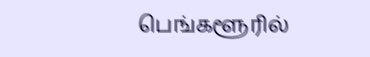பெங்களூரில்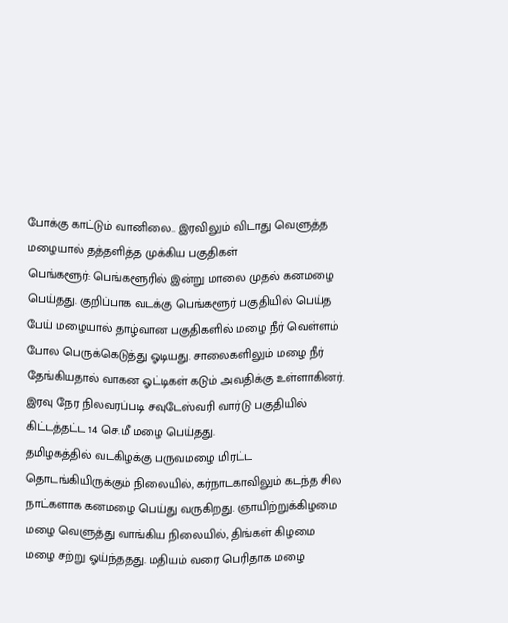போக்கு காட்டும் வானிலை.. இரவிலும் விடாது வெளுத்த மழையால் தத்தளித்த முக்கிய பகுதிகள்
பெங்களூர்: பெங்களூரில் இன்று மாலை முதல் கனமழை பெய்தது. குறிப்பாக வடக்கு பெங்களூர் பகுதியில் பெய்த பேய் மழையால் தாழ்வான பகுதிகளில் மழை நீர் வெள்ளம் போல பெருக்கெடுத்து ஓடியது. சாலைகளிலும் மழை நீர் தேங்கியதால் வாகன ஓட்டிகள் கடும் அவதிக்கு உள்ளாகினர். இரவு நேர நிலவரப்படி சவுடேஸ்வரி வார்டு பகுதியில் கிட்டத்தட்ட 14 செ.மீ மழை பெய்தது.
தமிழகத்தில் வடகிழக்கு பருவமழை மிரட்ட தொடங்கியிருக்கும் நிலையில், கர்நாடகாவிலும் கடந்த சில நாட்களாக கனமழை பெய்து வருகிறது. ஞாயிற்றுக்கிழமை மழை வெளுத்து வாங்கிய நிலையில், திங்கள் கிழமை மழை சற்று ஓய்ந்ததது. மதியம் வரை பெரிதாக மழை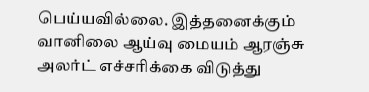பெய்யவில்லை. இத்தனைக்கும் வானிலை ஆய்வு மையம் ஆரஞ்சு அலர்ட் எச்சரிக்கை விடுத்து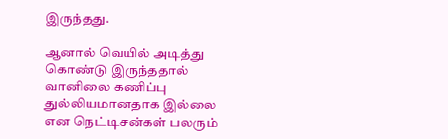இருந்தது.

ஆனால் வெயில் அடித்து கொண்டு இருந்ததால் வானிலை கணிப்பு துல்லியமானதாக இல்லை என நெட்டிசன்கள் பலரும்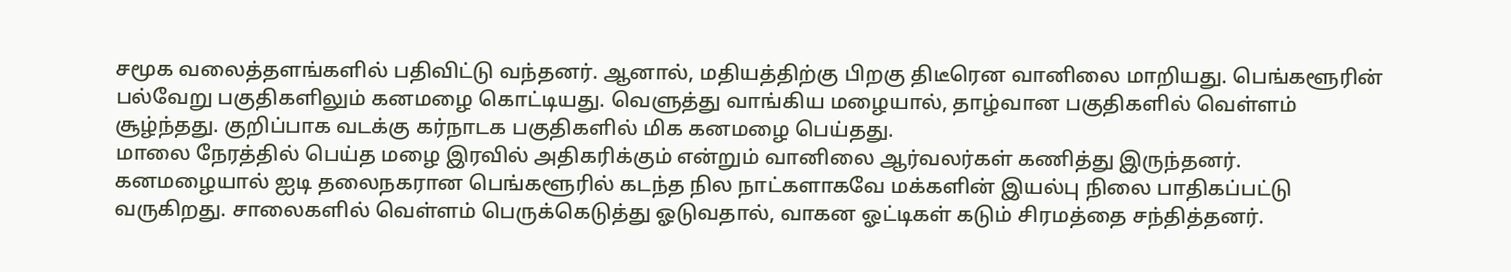சமூக வலைத்தளங்களில் பதிவிட்டு வந்தனர். ஆனால், மதியத்திற்கு பிறகு திடீரென வானிலை மாறியது. பெங்களூரின் பல்வேறு பகுதிகளிலும் கனமழை கொட்டியது. வெளுத்து வாங்கிய மழையால், தாழ்வான பகுதிகளில் வெள்ளம் சூழ்ந்தது. குறிப்பாக வடக்கு கர்நாடக பகுதிகளில் மிக கனமழை பெய்தது.
மாலை நேரத்தில் பெய்த மழை இரவில் அதிகரிக்கும் என்றும் வானிலை ஆர்வலர்கள் கணித்து இருந்தனர். கனமழையால் ஐடி தலைநகரான பெங்களூரில் கடந்த நில நாட்களாகவே மக்களின் இயல்பு நிலை பாதிகப்பட்டு வருகிறது. சாலைகளில் வெள்ளம் பெருக்கெடுத்து ஓடுவதால், வாகன ஓட்டிகள் கடும் சிரமத்தை சந்தித்தனர்.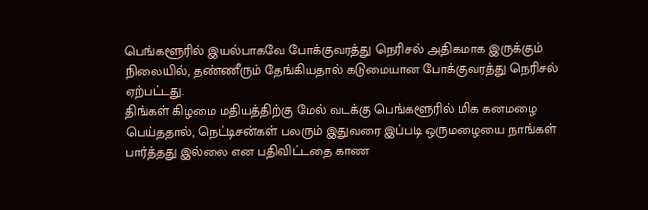பெங்களூரில் இயல்பாகவே போக்குவரத்து நெரிசல் அதிகமாக இருக்கும் நிலையில், தண்ணீரும் தேங்கியதால் கடுமையான போக்குவரத்து நெரிசல் ஏற்பட்டது.
திங்கள் கிழமை மதியத்திற்கு மேல் வடக்கு பெங்களூரில் மிக கனமழை பெய்ததால், நெட்டிசன்கள் பலரும் இதுவரை இப்படி ஒருமழையை நாங்கள் பார்த்தது இல்லை என பதிவிட்டதை காண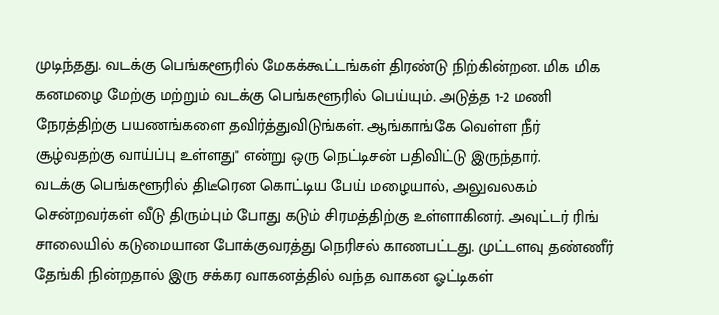முடிந்தது. வடக்கு பெங்களூரில் மேகக்கூட்டங்கள் திரண்டு நிற்கின்றன. மிக மிக கனமழை மேற்கு மற்றும் வடக்கு பெங்களூரில் பெய்யும். அடுத்த 1-2 மணி நேரத்திற்கு பயணங்களை தவிர்த்துவிடுங்கள். ஆங்காங்கே வெள்ள நீர் சூழ்வதற்கு வாய்ப்பு உள்ளது" என்று ஒரு நெட்டிசன் பதிவிட்டு இருந்தார்.
வடக்கு பெங்களூரில் திடீரென கொட்டிய பேய் மழையால், அலுவலகம் சென்றவர்கள் வீடு திரும்பும் போது கடும் சிரமத்திற்கு உள்ளாகினர். அவுட்டர் ரிங் சாலையில் கடுமையான போக்குவரத்து நெரிசல் காணபட்டது. முட்டளவு தண்ணீர் தேங்கி நின்றதால் இரு சக்கர வாகனத்தில் வந்த வாகன ஓட்டிகள்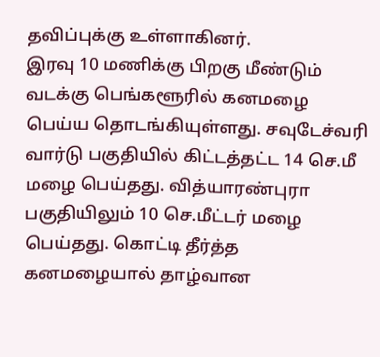தவிப்புக்கு உள்ளாகினர்.
இரவு 10 மணிக்கு பிறகு மீண்டும் வடக்கு பெங்களூரில் கனமழை பெய்ய தொடங்கியுள்ளது. சவுடேச்வரி வார்டு பகுதியில் கிட்டத்தட்ட 14 செ.மீ மழை பெய்தது. வித்யாரண்புரா பகுதியிலும் 10 செ.மீட்டர் மழை பெய்தது. கொட்டி தீர்த்த கனமழையால் தாழ்வான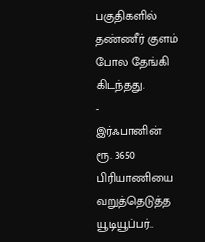பகுதிகளில் தண்ணீர் குளம் போல தேங்கி கிடந்தது.
-
இர்ஃபானின் ரூ. 3650 பிரியாணியை வறுத்தெடுத்த யூடியூப்பர்..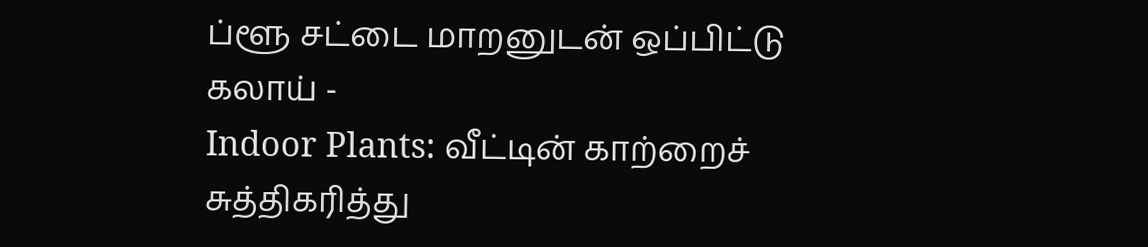ப்ளூ சட்டை மாறனுடன் ஒப்பிட்டு கலாய் -
Indoor Plants: வீட்டின் காற்றைச் சுத்திகரித்து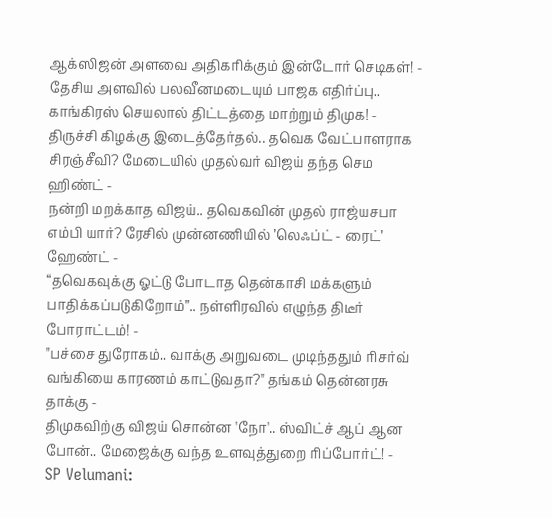ஆக்ஸிஜன் அளவை அதிகரிக்கும் இன்டோர் செடிகள்! -
தேசிய அளவில் பலவீனமடையும் பாஜக எதிர்ப்பு.. காங்கிரஸ் செயலால் திட்டத்தை மாற்றும் திமுக! -
திருச்சி கிழக்கு இடைத்தேர்தல்.. தவெக வேட்பாளராக சிரஞ்சீவி? மேடையில் முதல்வர் விஜய் தந்த செம ஹிண்ட் -
நன்றி மறக்காத விஜய்.. தவெகவின் முதல் ராஜ்யசபா எம்பி யார்? ரேசில் முன்னணியில் ’லெஃப்ட் - ரைட்’ ஹேண்ட் -
“தவெகவுக்கு ஓட்டு போடாத தென்காசி மக்களும் பாதிக்கப்படுகிறோம்”.. நள்ளிரவில் எழுந்த திடீர் போராட்டம்! -
"பச்சை துரோகம்.. வாக்கு அறுவடை முடிந்ததும் ரிசர்வ் வங்கியை காரணம் காட்டுவதா?" தங்கம் தென்னரசு தாக்கு -
திமுகவிற்கு விஜய் சொன்ன 'நோ'.. ஸ்விட்ச் ஆப் ஆன போன்.. மேஜைக்கு வந்த உளவுத்துறை ரிப்போர்ட்! -
SP Velumani: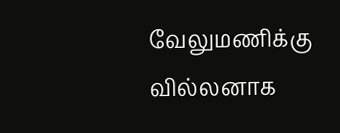வேலுமணிக்கு வில்லனாக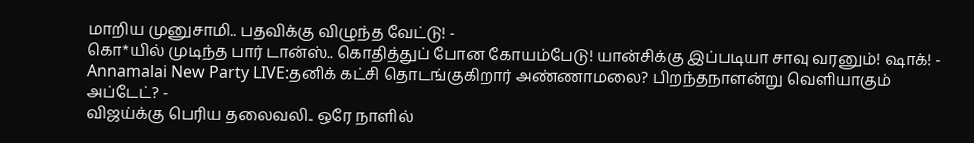மாறிய முனுசாமி.. பதவிக்கு விழுந்த வேட்டு! -
கொ*யில் முடிந்த பார் டான்ஸ்.. கொதித்துப் போன கோயம்பேடு! யான்சிக்கு இப்படியா சாவு வரனும்! ஷாக்! -
Annamalai New Party LIVE:தனிக் கட்சி தொடங்குகிறார் அண்ணாமலை? பிறந்தநாளன்று வெளியாகும் அப்டேட்? -
விஜய்க்கு பெரிய தலைவலி.. ஒரே நாளில்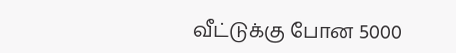வீட்டுக்கு போன 5000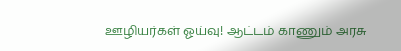ஊழியர்கள் ஓய்வு! ஆட்டம் காணும் அரசு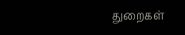துறைகள்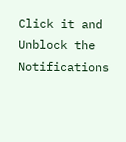Click it and Unblock the Notifications